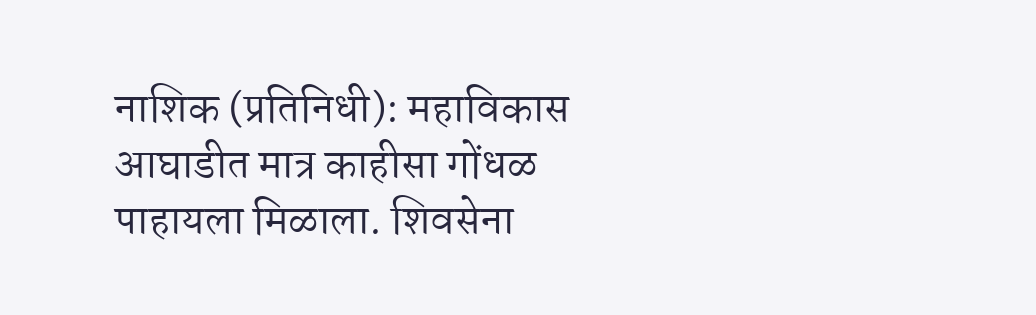नाशिक (प्रतिनिधी): महाविकास आघाडीत मात्र काहीसा गोंधळ पाहायला मिळाला. शिवसेना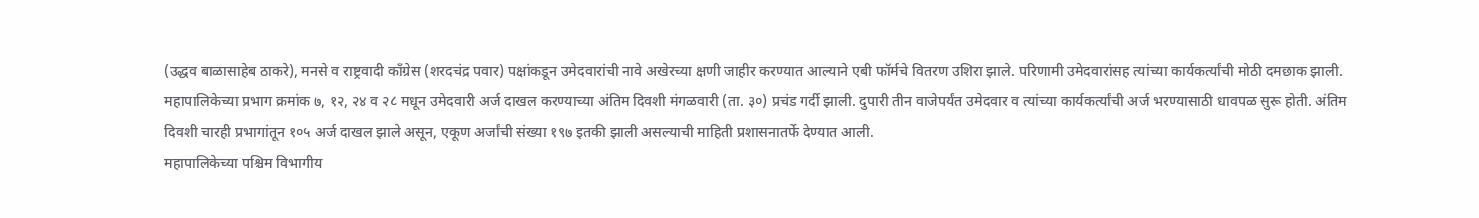(उद्धव बाळासाहेब ठाकरे), मनसे व राष्ट्रवादी काँग्रेस (शरदचंद्र पवार) पक्षांकडून उमेदवारांची नावे अखेरच्या क्षणी जाहीर करण्यात आल्याने एबी फॉर्मचे वितरण उशिरा झाले. परिणामी उमेदवारांसह त्यांच्या कार्यकर्त्यांची मोठी दमछाक झाली.
महापालिकेच्या प्रभाग क्रमांक ७, १२, २४ व २८ मधून उमेदवारी अर्ज दाखल करण्याच्या अंतिम दिवशी मंगळवारी (ता. ३०) प्रचंड गर्दी झाली. दुपारी तीन वाजेपर्यंत उमेदवार व त्यांच्या कार्यकर्त्यांची अर्ज भरण्यासाठी धावपळ सुरू होती. अंतिम दिवशी चारही प्रभागांतून १०५ अर्ज दाखल झाले असून, एकूण अर्जांची संख्या १९७ इतकी झाली असल्याची माहिती प्रशासनातर्फे देण्यात आली.
महापालिकेच्या पश्चिम विभागीय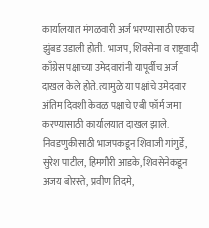कार्यालयात मंगळवारी अर्ज भरण्यासाठी एकच झुंबड उडाली होती. भाजप, शिवसेना व राष्ट्रवादी काँग्रेस पक्षाच्या उमेदवारांनी यापूर्वीच अर्ज दाखल केले होते. त्यामुळे या पक्षांचे उमेदवार अंतिम दिवशी केवळ पक्षाचे एबी फॉर्म जमा करण्यासाठी कार्यालयात दाखल झाले.
निवडणुकीसाठी भाजपकडून शिवाजी गांगुर्डे, सुरेश पाटील, हिमगौरी आडके, शिवसेनेकडून अजय बोरस्ते, प्रवीण तिदमे,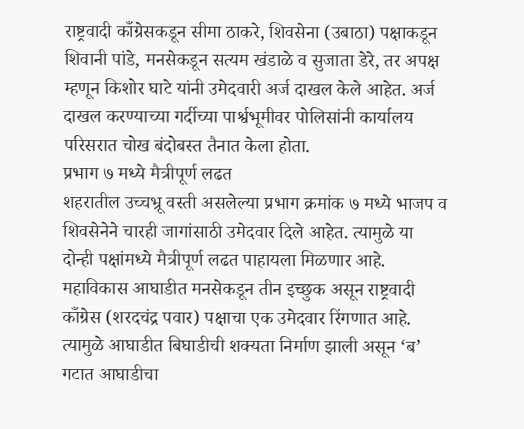राष्ट्रवादी काँग्रेसकडून सीमा ठाकरे, शिवसेना (उबाठा) पक्षाकडून शिवानी पांडे, मनसेकडून सत्यम खंडाळे व सुजाता डेरे, तर अपक्ष म्हणून किशोर घाटे यांनी उमेदवारी अर्ज दाखल केले आहेत. अर्ज दाखल करण्याच्या गर्दीच्या पार्श्वभूमीवर पोलिसांनी कार्यालय परिसरात चोख बंदोबस्त तैनात केला होता.
प्रभाग ७ मध्ये मैत्रीपूर्ण लढत
शहरातील उच्चभ्रू वस्ती असलेल्या प्रभाग क्रमांक ७ मध्ये भाजप व शिवसेनेने चारही जागांसाठी उमेदवार दिले आहेत. त्यामुळे या दोन्ही पक्षांमध्ये मैत्रीपूर्ण लढत पाहायला मिळणार आहे. महाविकास आघाडीत मनसेकडून तीन इच्छुक असून राष्ट्रवादी काँग्रेस (शरदचंद्र पवार) पक्षाचा एक उमेदवार रिंगणात आहे. त्यामुळे आघाडीत बिघाडीची शक्यता निर्माण झाली असून ‘ब’ गटात आघाडीचा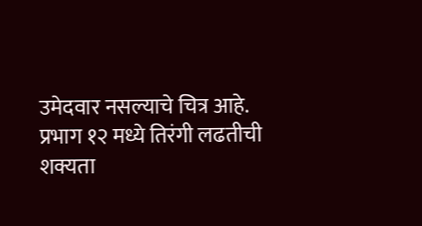उमेदवार नसल्याचे चित्र आहे.
प्रभाग १२ मध्ये तिरंगी लढतीची शक्यता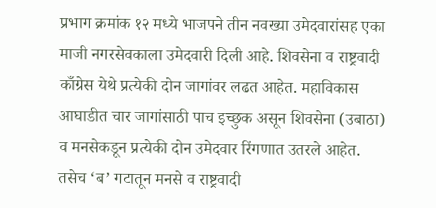प्रभाग क्रमांक १२ मध्ये भाजपने तीन नवख्या उमेदवारांसह एका माजी नगरसेवकाला उमेदवारी दिली आहे. शिवसेना व राष्ट्रवादी काँग्रेस येथे प्रत्येकी दोन जागांवर लढत आहेत. महाविकास आघाडीत चार जागांसाठी पाच इच्छुक असून शिवसेना (उबाठा) व मनसेकडून प्रत्येकी दोन उमेदवार रिंगणात उतरले आहेत. तसेच ‘ब’ गटातून मनसे व राष्ट्रवादी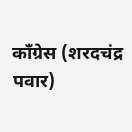काँग्रेस (शरदचंद्र पवार)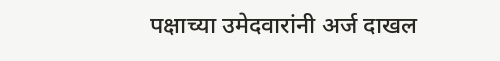पक्षाच्या उमेदवारांनी अर्ज दाखल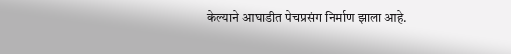केल्याने आघाडीत पेचप्रसंग निर्माण झाला आहे.